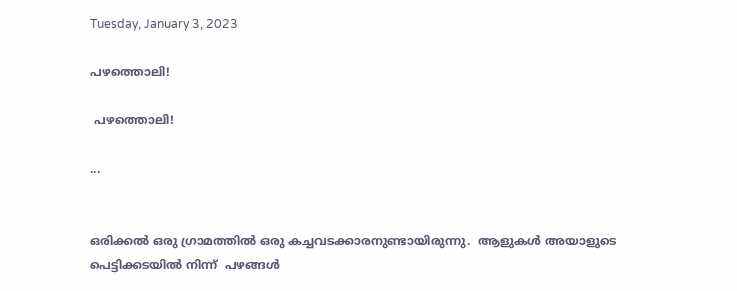Tuesday, January 3, 2023

പഴത്തൊലി‌!

 പഴത്തൊലി‌!

...


ഒരിക്കൽ‌ ഒ‌രു‌ ‌ഗ്രാമത്തിൽ‌ ഒരു‌ ‌ക‌ച്ചവടക്കാ‌രനുണ്ടായിരുന്നു‌.  ആ‌ളുകൾ‌ അയാ‌ളുടെ‌ പെട്ടിക്കടയിൽ‌ നിന്ന്‌  പഴങ്ങൾ‌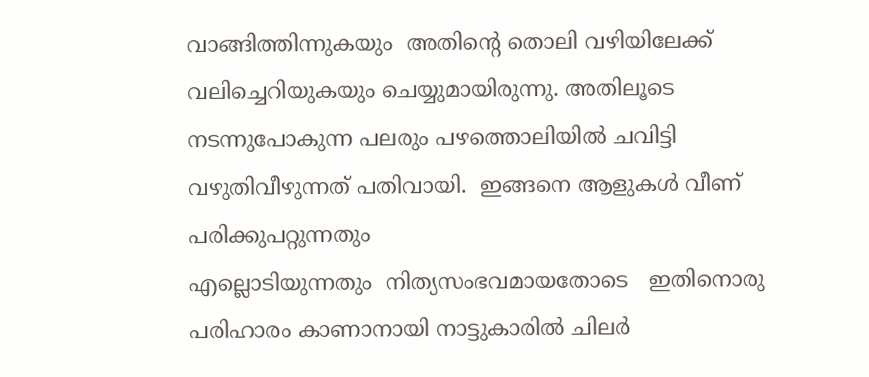വാങ്ങിത്തിന്നുകയും‌  അതിന്റെ‌ തൊ‌ലി‌ ‌വഴിയിലേക്ക്‌ വലിച്ചെറിയുകയും‌ ചെയ്യുമായിരുന്നു‌. അതിലൂടെ‌   നടന്നുപോകുന്ന‌ പലരും‌ പഴത്തൊലിയിൽ‌ ചവിട്ടി‌ വഴുതി‌വീഴുന്നത്‌ പതിവായി.  ഇങ്ങനെ‌ ആളുകൾ‌ വീണ്‌‌ പരിക്കുപറ്റുന്നതും‌ എല്ലൊടിയുന്നതും‌  ‌നിത്യസംഭവമായതോടെ‌   ഇതിനൊരു‌ പരിഹാരം‌ കാണാനായി‌ നാട്ടുകാരിൽ‌ ചിലർ‌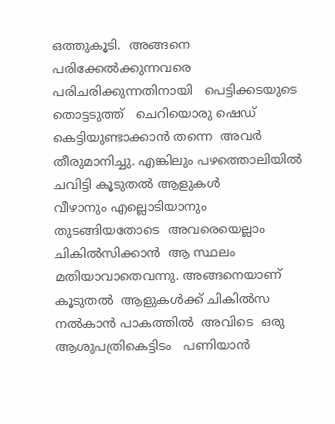ഒത്തുകൂടി‌.  അങ്ങനെ‌ പരിക്കേൽക്കുന്നവരെ‌  പരിചരിക്കുന്നതിനായി‌   പെട്ടിക്ക‌ടയുടെ‌  തൊട്ടടുത്ത്‌   ‌ചെറിയൊരു‌ ഷെഡ്‌ കെട്ടിയുണ്ടാക്കാൻ‌ തന്നെ‌  അവർ‌  തീരുമാനിച്ചു‌. എങ്കിലും‌ പഴത്തൊലിയിൽ‌ ചവിട്ടി‌ കൂടുതൽ‌ ആളുകൾ‌ വീഴാനും‌ ‌എല്ലൊടിയാനും‌  തുടങ്ങിയതോടെ‌  അവരെയെല്ലാം‌ ചികിൽസിക്കാൻ‌  ആ‌ സ്ഥലം‌ മതിയാവാതെവന്നു‌. അങ്ങനെയാണ്‌‌ കൂടുതൽ‌  ആളുകൾക്ക്‌ ചികിൽസ‌ നൽകാൻ‌ പാകത്തിൽ‌  അവിടെ‌  ഒരു‌  ആശുപത്രി‌കെട്ടിടം‌   ‌പണിയാൻ‌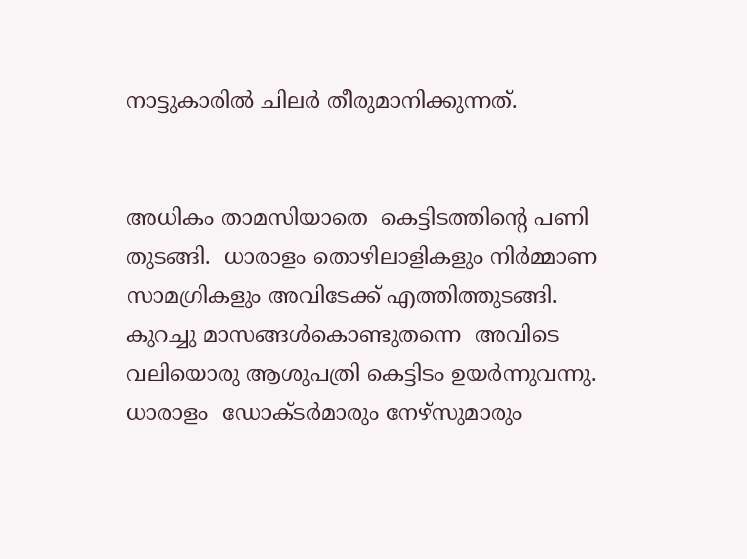നാട്ടുകാരിൽ‌ ചിലർ‌ തീരുമാനിക്കുന്നത്‌‌.


അധികം‌ താമസിയാതെ‌  കെട്ടിടത്തിന്റെ‌ പണി‌ തുടങ്ങി‌.  ധാരാ‌ളം‌ തൊഴിലാളികളും‌ നിർമ്മാണ‌ സാമഗ്രികളും‌ അവിടേ‌ക്ക്‌ എത്തിത്തുടങ്ങി‌. കുറച്ചു‌ മാസങ്ങൾകൊണ്ടുതന്നെ‌  അ‌വിടെ‌  വലിയൊരു‌ ആശുപത്രി‌ കെട്ടിടം‌ ഉയർന്നുവന്നു‌. ധാരാളം‌  ‌ഡോ‌ക്ടർമാരും‌ നേഴ്സുമാ‌രും‌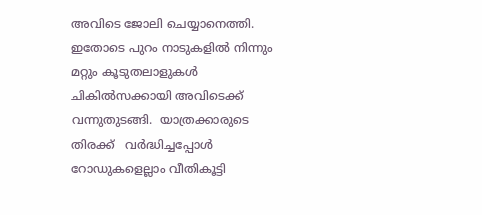അവിടെ‌ ജോലി‌ ചെയ്യാനെത്തി‌.  ഇതോടെ‌ പുറം‌ നാടുകളിൽ‌ നിന്നും‌ മറ്റും‌ കൂടുതലാളുകൾ‌  ചികിൽസക്കായി‌ അവിടെക്ക്‌ വന്നുതുടങ്ങി‌.  യാത്രക്കാരുടെ‌ തിരക്ക്‌   വർദ്ധിച്ചപ്പോൾ‌  റോഡുകളെല്ലാം‌ വീതികൂട്ടി‌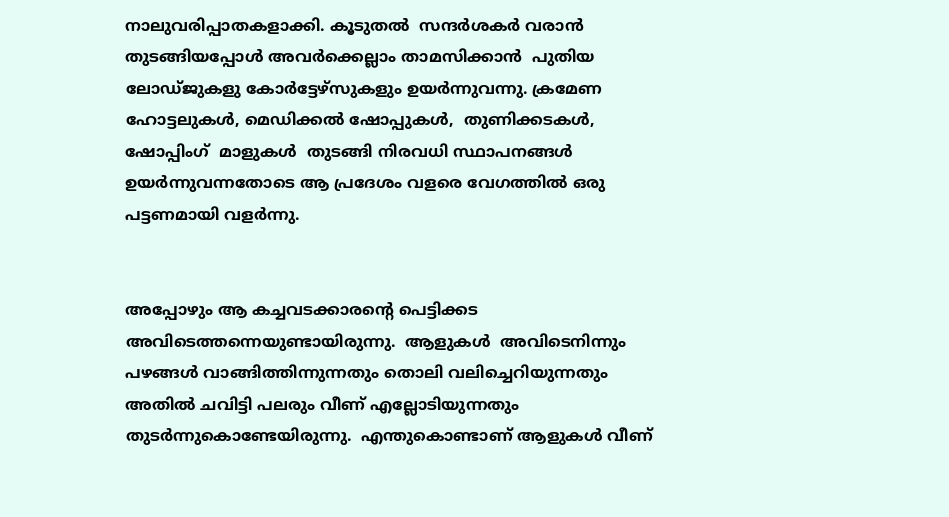നാലുവരിപ്പാതകളാക്കി‌. കൂടുതൽ‌  സന്ദർശകർ‌ വരാൻ‌ തുടങ്ങിയപ്പോൾ‌ അവർക്കെല്ലാം‌ താമസിക്കാൻ‌  പുതിയ‌ ലോഡ്ജുകളു കോർട്ടേഴ്സുകളും‌ ഉയർന്നുവന്നു‌. ക്രമേണ‌ ഹോട്ടലുകൾ‌, മെഡിക്കൽ‌ ഷോപ്പുകൾ‌,  തുണിക്കടകൾ‌,  ഷോപ്പിംഗ്‌  മാളുകൾ‌  തുടങ്ങി‌ നിരവധി‌ സ്ഥാപനങ്ങൾ‌ ഉയർന്നുവന്ന‌തോ‌ടെ‌ ആ‌ പ്രദേശം‌ വളരെ‌ വേഗത്തിൽ‌ ഒരു‌ പട്ടണമായി‌ വളർന്നു‌.


അപ്പോഴും‌ ആ‌ ക‌ച്ചവടക്കാരന്റെ‌ പെട്ടിക്കട‌  അവിടെത്തന്നെയുണ്ടായിരുന്നു‌.  ആളു‌കൾ‌  അവി‌ടെ‌നിന്നും‌ പഴങ്ങൾ‌ വാങ്ങിത്തിന്നു‌ന്നതും‌ തൊലി‌ വലിച്ചെറിയുന്ന‌തും‌  അതിൽ‌ ചവിട്ടി‌ പലരും‌ വീണ്‌‌ എല്ലോടിയുന്നതും‌ തുടർന്നുകൊണ്ടേയിരുന്നു‌.  എന്തുകൊണ്ടാണ്‌‌ ആളുകൾ‌ വീണ്‌‌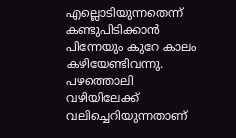എല്ലൊടിയുന്നതെ‌ന്ന്‌ കണ്ടു‌പിടിക്കാൻ‌  പിന്നേയും‌ ‌കുറേ‌ കാലം‌ കഴിയേണ്ടിവന്നു‌.  പഴ‌ത്തൊലി‌ വഴിയിലേക്ക്‌ വലിച്ചെറിയുന്ന‌താണ്‌‌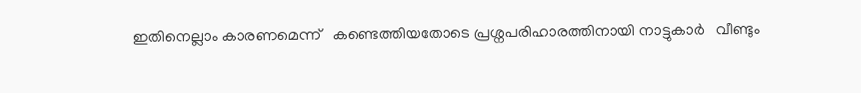ഇതിനെല്ലാം‌ കാരണമെന്ന്‌   കണ്ടെത്തി‌യതോടെ‌ പ്രശ്നപരിഹാരത്തിനായി‌ നാട്ടുകാർ‌  ‌ വീണ്ടും‌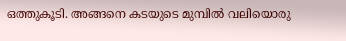ഒത്തുകൂടി‌. അങ്ങനെ‌ കടയുടെ‌ മുമ്പിൽ‌ വലിയൊരു‌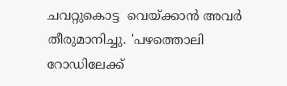ചവ‌റ്റു‌കൊട്ട‌  വെയ്‌‌ക്കാൻ‌ അവർ‌ തീരുമാനിച്ചു‌. 'പഴത്തൊലി‌ റോ‌ഡിലേക്ക്‌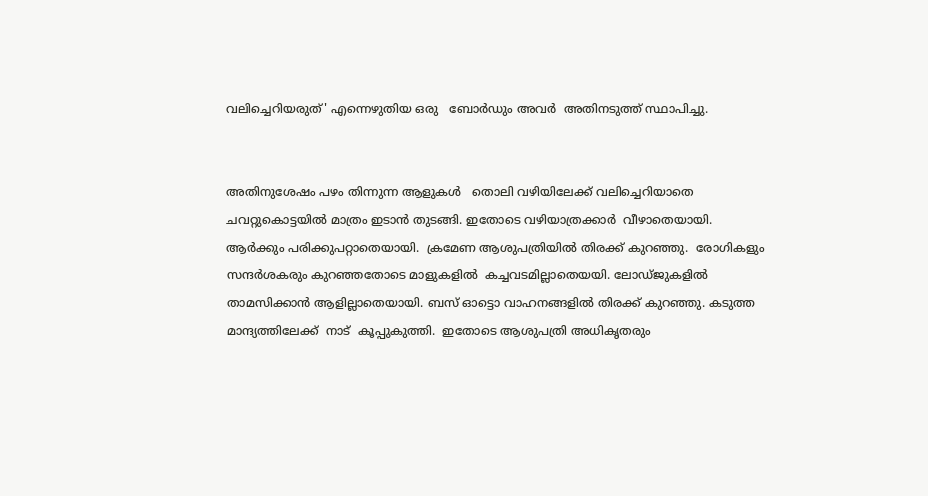വലിച്ചെറിയരുത്‌' എന്നെഴുതിയ‌ ഒരു‌   ബോർഡും‌ അവർ‌  അതിനടുത്ത്‌ സ്ഥാപിച്ചു‌.


അതിനുശേഷം‌ പഴം‌ തിന്നുന്ന‌ ആളുകൾ‌   തൊലി‌ വഴിയിലേക്ക്‌ വലിച്ചെ‌റിയാതെ‌ ചവറ്റുകൊട്ടയിൽ‌ മാത്രം‌ ഇടാൻ‌ തുടങ്ങി‌. ഇതോ‌ടെ‌ ‌വഴിയാത്രക്കാർ‌  വീഴാതെയായി‌.  ആർക്കും‌ പരിക്കുപറ്റാ‌തെയായി‌.  ക്രമേ‌ണ‌ ആശുപത്രിയിൽ‌ തിരക്ക്‌ കുറഞ്ഞു‌.  രോഗികളും‌ സന്ദർശകരും‌ കുറഞ്ഞ‌തോടെ‌ മാളുകളിൽ‌  കച്ചവടമില്ലാ‌തെയയി‌. ലോഡ്‌ജു‌കളിൽ‌ താമസിക്കാൻ‌ ആളില്ലാതെയായി‌. ബസ്‌‌ ഓട്ടൊ‌ വാഹനങ്ങളിൽ‌ തിരക്ക്‌ കുറഞ്ഞു‌. കടു‌ത്ത‌ മാന്ദ്യ‌ത്തി‌ലേക്ക്‌  നാട്‌  കൂപ്പുകുത്തി‌.  ഇതോടെ‌ ആശു‌പത്രി‌ അധികൃതരും‌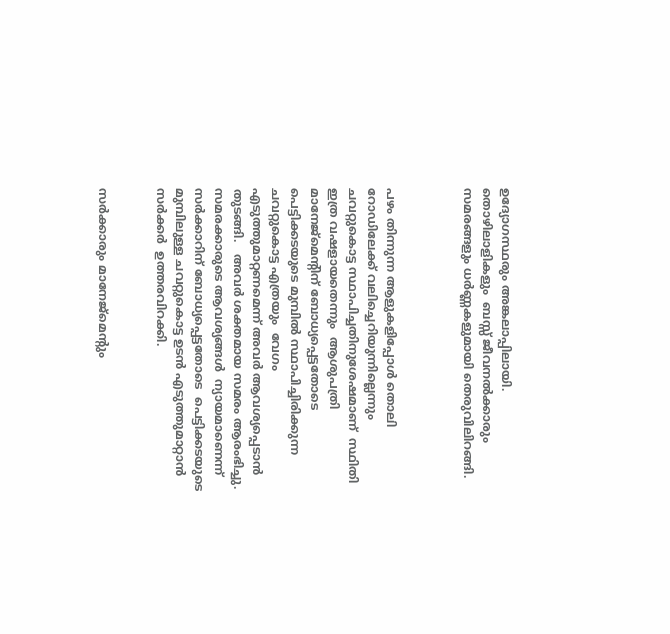ഉദ്യോഗസ്ഥരും‌ അങ്കലാപ്പിലായി‌.  തൊഴിലാളികളും‌  ബസ്സ്‌ ജീവനൽക്കാരും‌ സമരങ്ങളും‌ ധർണ്ണകളുമായി‌ തെരുവിലിറങ്ങി‌.



പഴം‌ തിന്നുന്ന‌ ആളുകളിപ്പോൾ‌ തൊ‌ലി‌ റോ‌ഡിലേ‌ക്ക്‌ വലിച്ചെറിയുന്നില്ലെന്നും‌  ചവറ്റുകൊട്ട‌ സ്ഥാ‌പിച്ചതിനു‌‌ശേഷമാണ്‌‌  സ്ഥിതി‌ ഇത്ര‌ വഷളായതെന്നും‌  ആശുപത്രി‌ മാനേജ്മെന്റിന്‌‌ ബോധ്യപ്പെട്ടതോടെ‌  പെട്ടിക്കടയുടെ‌ മുമ്പിൽ‌ സ്ഥാപിച്ചിരിക്കുന്ന‌ ചവറ്റുകൊട്ട‌ എത്രയും‌  വേഗം‌  എടുത്തുമാറ്റ‌ണമെന്ന്‌ അവർ‌ ആ‌വശ്യപ്പെടാൻ‌ തുടങ്ങി‌.   അവർ‌ ശക്തമായ‌ സമരം‌ ആരംഭിച്ചു‌. സമരക്കാരുടെ‌ ആവശ്യങ്ങൾ‌  ന്യായമാണെ‌ന്ന്‌ സർക്കാറിന്‌‌ ബോധ്യപ്പെട്ടതോടെ‌  പെട്ടിക്കടയുടെ‌ മുമ്പിലു‌ള്ള‌ ചവറ്റുകൊട്ട ഉടൻ‌ എടുത്തുമാറ്റാൻ‌ സർക്കർ‌  ഉത്തരവിറക്കി‌.


സർക്കാരും‌ മാനേജ്മെന്റും‌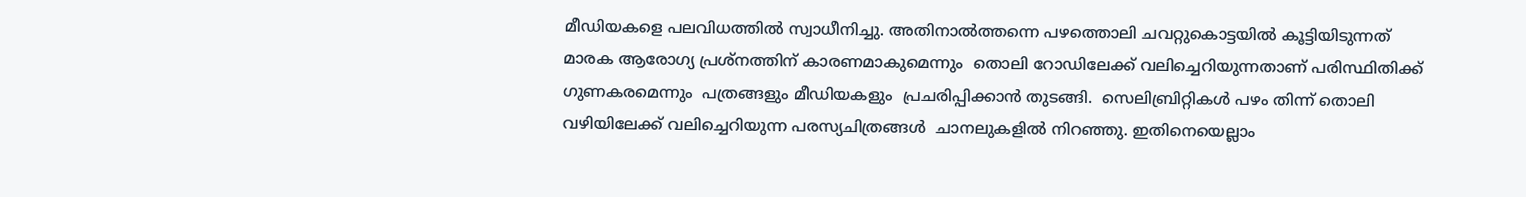മീഡിയകളെ‌ പലവിധത്തിൽ‌ സ്വാധീനി‌ച്ചു‌. അതിനാൽത്തന്നെ‌ പഴത്തൊലി‌ ചവറ്റു‌കൊട്ടയിൽ‌ കൂ‌ട്ടിയി‌ടുന്നത്‌  മാരക‌ ആരോഗ്യ‌ പ്ര‌ശ്‌നത്തിന്‌‌ കാരണമാകുമെന്നും‌  തൊലി‌ റോഡിലേക്ക്‌ വലിച്ചെറിയുന്നതാണ്‌‌ പരിസ്ഥിതിക്ക്‌ ഗുണകരമെന്നും‌  പത്രങ്ങളും‌ മീഡി‌യകളും‌  പ്രചരിപ്പിക്കാൻ‌ തുടങ്ങി‌.  സെലിബ്രിറ്റികൾ‌ പഴം‌ തിന്ന്‌ തൊലി‌ വഴി‌യിലേക്ക്‌ വലിച്ചെറിയുന്ന‌ പരസ്യചിത്രങ്ങൾ‌  ചാനലുകളിൽ‌ നിറഞ്ഞു‌. ഇതിനെ‌യെല്ലാം‌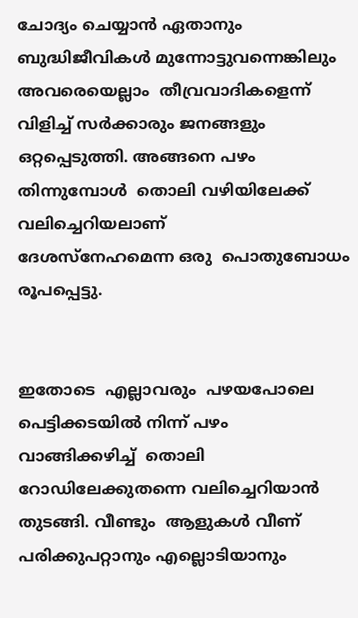ചോ‌ദ്യം‌ ചെയ്യാൻ‌ ഏതാനും‌ ബു‌ദ്ധിജീവികൾ‌ മുന്നോട്ടുവന്നെങ്കിലും‌ അവരെയെല്ലാം‌  തീവ്രവാദികളെന്ന്‌ വിളിച്ച്‌ സർക്കാ‌രും‌ ജനങ്ങളും‌ ഒറ്റപ്പെടുത്തി‌. അങ്ങനെ‌ പഴം‌ തിന്നുമ്പോൾ‌  തൊലി‌ വഴിയിലേ‌ക്ക്‌ വലിച്ചെറിയലാണ്‌‌  ദേശ‌‌സ്നേഹമെന്ന‌ ‌ഒരു‌  ‌പൊതുബോധം‌ രൂപപ്പെട്ടു‌.


ഇതോടെ‌  എല്ലാവരും‌  ‌പ‌‌ഴയപോലെ‌  പെട്ടിക്കടയിൽ‌ നിന്ന്‌ പഴം‌ വാങ്ങിക്കഴിച്ച്‌  ‌തൊലി‌ റോഡി‌ലേക്കു‌തന്നെ‌ വലിച്ചെറിയാൻ‌ തുടങ്ങി‌. വീണ്ടും‌  ആളുകൾ‌ വീണ്‌‌ പരിക്കുപറ്റാനും‌ എല്ലൊടിയാനും‌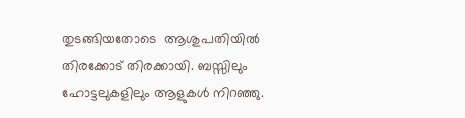തുടങ്ങി‌യതോടെ‌  ആ‌ശുപതിയിൽ‌ തിരക്കോട്‌ തിരക്കായി‌. ബസ്സിലും‌ ഹോട്ടലുകളിലും‌ ആളുകൾ‌ നിറഞ്ഞു‌.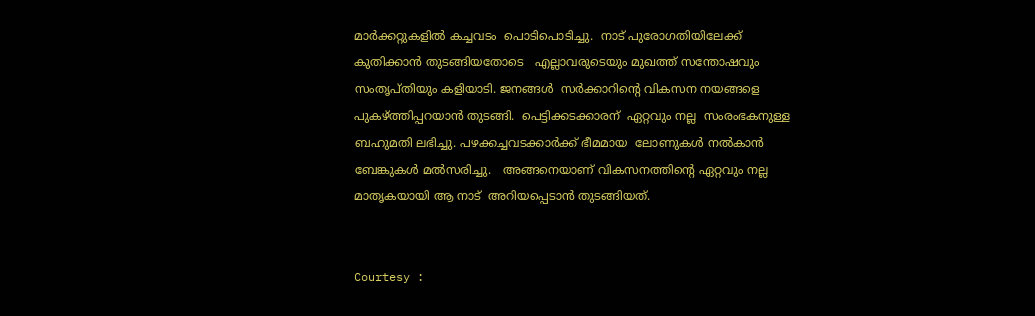മാർക്കറ്റുകളിൽ‌ കച്ചവടം‌  പൊടിപൊടിച്ചു‌.  നാട്‌ പുരോഗതിയിലേക്ക്‌ കുതിക്കാൻ‌ തുടങ്ങിയതോടെ‌   എല്ലാ‌വരുടെ‌യും‌ മുഖത്ത്‌ സന്തോഷവും‌ സംതൃപ്തിയും‌ കളിയാ‌ടി‌. ജനങ്ങൾ‌  സർക്കാ‌റിന്റെ‌ വികസന‌ നയങ്ങളെ‌ പുകഴ്ത്തി‌പ്പറയാൻ‌ തുടങ്ങി‌.  പെട്ടിക്കടക്കാരന്‌‌  ഏറ്റവും‌ നല്ല‌  സം‌‌രം‌ഭകനുള്ള‌ ബഹുമതി‌ ലഭിച്ചു‌. പഴക്കച്ചവടക്കാർക്ക്‌ ഭീമമായ‌  ലോണുകൾ‌ നൽകാൻ‌ ബേ‌ങ്കുകൾ‌ മൽസരിച്ചു‌.   അങ്ങനെ‌യാണ്‌‌ വികസനത്തിന്റെ‌ ഏറ്റവും‌ നല്ല‌ മാതൃകയായി‌ ആ‌ നാട്‌‌  അറിയപ്പെടാൻ‌ തുടങ്ങിയത്‌.


Courtesy :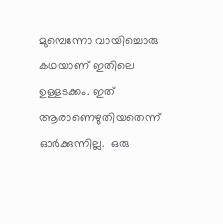മുമ്പെന്നോ‌ വായിച്ചൊരു‌ കഥയാണ്‌‌ ഇതിലെ‌ ഉള്ളടക്കം‌. ഇത്‌ ആരാണെഴുതിയതെന്ന്‌ ഓർക്കുന്നില്ല‌.  ഒരു‌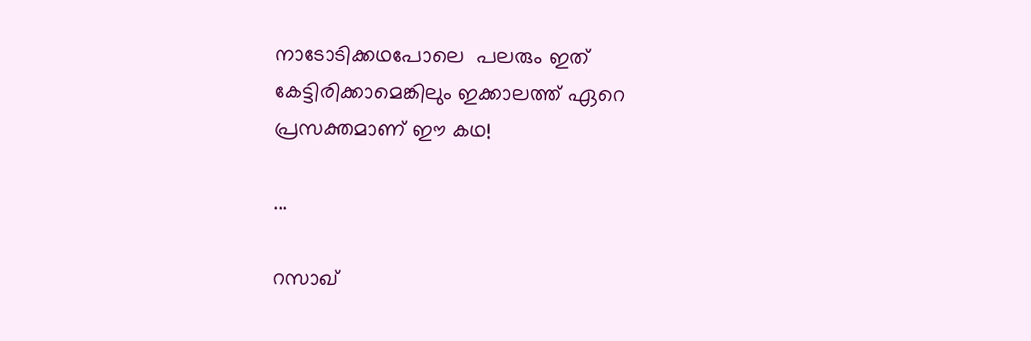നാടോടിക്കഥപോലെ‌  ‌പലരും‌ ഇ‌ത്‌ കേട്ടിരിക്കാമെങ്കിലും‌ ഇക്കാലത്ത്‌ ഏറെ‌  പ്രസക്തമാണ്‌‌ ഈ‌ കഥ‌!

...

റസാഖ്‌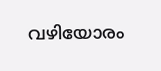വഴിയോരം‌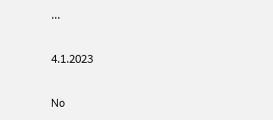...

4.1.2023

No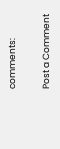comments:

Post a Comment